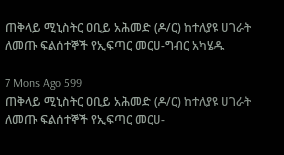ጠቅላይ ሚኒስትር ዐቢይ አሕመድ (ዶ/ር) ከተለያዩ ሀገራት ለመጡ ፍልሰተኞች የኢፍጣር መርሀ-ግብር አካሄዱ

7 Mons Ago 599
ጠቅላይ ሚኒስትር ዐቢይ አሕመድ (ዶ/ር) ከተለያዩ ሀገራት ለመጡ ፍልሰተኞች የኢፍጣር መርሀ-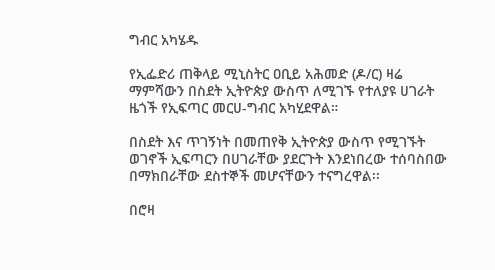ግብር አካሄዱ

የኢፌድሪ ጠቅላይ ሚኒስትር ዐቢይ አሕመድ (ዶ/ር) ዛሬ ማምሻውን በስደት ኢትዮጵያ ውስጥ ለሚገኙ የተለያዩ ሀገራት ዜጎች የኢፍጣር መርሀ-ግብር አካሂደዋል።

በስደት እና ጥገኝነት በመጠየቅ ኢትዮጵያ ውስጥ የሚገኙት ወገኖች ኢፍጣርን በሀገራቸው ያደርጉት እንደነበረው ተሰባስበው በማክበራቸው ደስተኞች መሆናቸውን ተናግረዋል፡፡

በሮዛ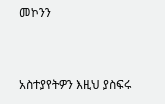መኮንን


አስተያየትዎን እዚህ ያስፍሩ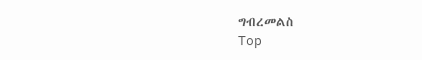ግብረመልስ
Top